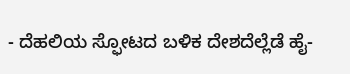- ದೆಹಲಿಯ ಸ್ಫೋಟದ ಬಳಿಕ ದೇಶದೆಲ್ಲೆಡೆ ಹೈ-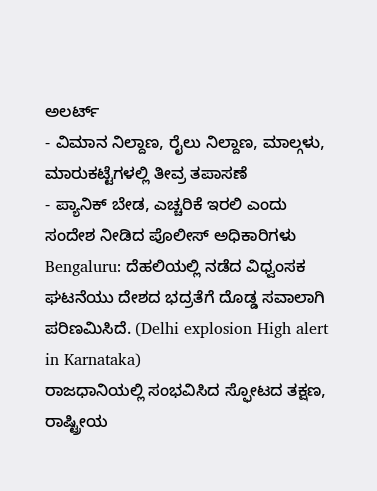ಅಲರ್ಟ್
- ವಿಮಾನ ನಿಲ್ದಾಣ, ರೈಲು ನಿಲ್ದಾಣ, ಮಾಲ್ಗಳು, ಮಾರುಕಟ್ಟೆಗಳಲ್ಲಿ ತೀವ್ರ ತಪಾಸಣೆ
- ಪ್ಯಾನಿಕ್ ಬೇಡ, ಎಚ್ಚರಿಕೆ ಇರಲಿ ಎಂದು ಸಂದೇಶ ನೀಡಿದ ಪೊಲೀಸ್ ಅಧಿಕಾರಿಗಳು
Bengaluru: ದೆಹಲಿಯಲ್ಲಿ ನಡೆದ ವಿಧ್ವಂಸಕ ಘಟನೆಯು ದೇಶದ ಭದ್ರತೆಗೆ ದೊಡ್ಡ ಸವಾಲಾಗಿ ಪರಿಣಮಿಸಿದೆ. (Delhi explosion High alert in Karnataka)
ರಾಜಧಾನಿಯಲ್ಲಿ ಸಂಭವಿಸಿದ ಸ್ಫೋಟದ ತಕ್ಷಣ, ರಾಷ್ಟ್ರೀಯ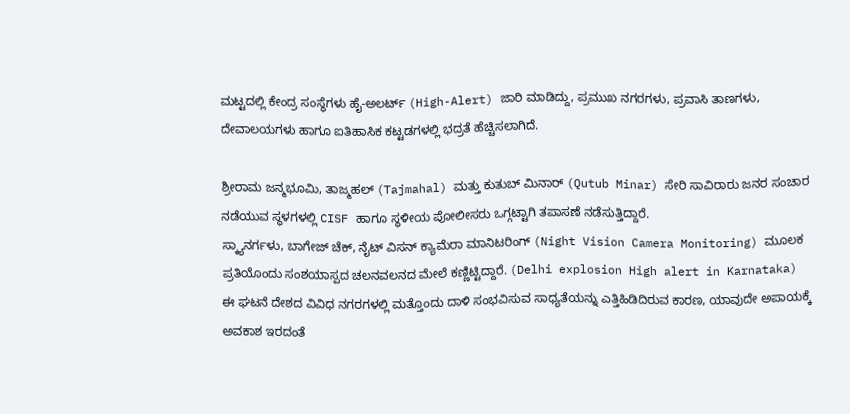ಮಟ್ಟದಲ್ಲಿ ಕೇಂದ್ರ ಸಂಸ್ಥೆಗಳು ಹೈ-ಅಲರ್ಟ್ (High-Alert) ಜಾರಿ ಮಾಡಿದ್ದು, ಪ್ರಮುಖ ನಗರಗಳು, ಪ್ರವಾಸಿ ತಾಣಗಳು, ದೇವಾಲಯಗಳು ಹಾಗೂ ಐತಿಹಾಸಿಕ ಕಟ್ಟಡಗಳಲ್ಲಿ ಭದ್ರತೆ ಹೆಚ್ಚಿಸಲಾಗಿದೆ.

ಶ್ರೀರಾಮ ಜನ್ಮಭೂಮಿ, ತಾಜ್ಮಹಲ್ (Tajmahal) ಮತ್ತು ಕುತುಬ್ ಮಿನಾರ್ (Qutub Minar) ಸೇರಿ ಸಾವಿರಾರು ಜನರ ಸಂಚಾರ ನಡೆಯುವ ಸ್ಥಳಗಳಲ್ಲಿ CISF ಹಾಗೂ ಸ್ಥಳೀಯ ಪೋಲೀಸರು ಒಗ್ಗಟ್ಟಾಗಿ ತಪಾಸಣೆ ನಡೆಸುತ್ತಿದ್ದಾರೆ.
ಸ್ಕ್ಯಾನರ್ಗಳು, ಬಾಗೇಜ್ ಚೆಕ್, ನೈಟ್ ವಿಸನ್ ಕ್ಯಾಮೆರಾ ಮಾನಿಟರಿಂಗ್ (Night Vision Camera Monitoring) ಮೂಲಕ ಪ್ರತಿಯೊಂದು ಸಂಶಯಾಸ್ಪದ ಚಲನವಲನದ ಮೇಲೆ ಕಣ್ಣಿಟ್ಟಿದ್ದಾರೆ. (Delhi explosion High alert in Karnataka)
ಈ ಘಟನೆ ದೇಶದ ವಿವಿಧ ನಗರಗಳಲ್ಲಿ ಮತ್ತೊಂದು ದಾಳಿ ಸಂಭವಿಸುವ ಸಾಧ್ಯತೆಯನ್ನು ಎತ್ತಿಹಿಡಿದಿರುವ ಕಾರಣ, ಯಾವುದೇ ಅಪಾಯಕ್ಕೆ ಅವಕಾಶ ಇರದಂತೆ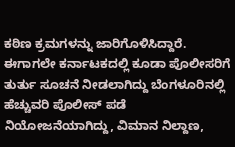ಕಠಿಣ ಕ್ರಮಗಳನ್ನು ಜಾರಿಗೊಳಿಸಿದ್ದಾರೆ.
ಈಗಾಗಲೇ ಕರ್ನಾಟಕದಲ್ಲಿ ಕೂಡಾ ಪೊಲೀಸರಿಗೆ ತುರ್ತು ಸೂಚನೆ ನೀಡಲಾಗಿದ್ದು ಬೆಂಗಳೂರಿನಲ್ಲಿ ಹೆಚ್ಚುವರಿ ಪೊಲೀಸ್ ಪಡೆ ನಿಯೋಜನೆಯಾಗಿದ್ದು, ವಿಮಾನ ನಿಲ್ದಾಣ,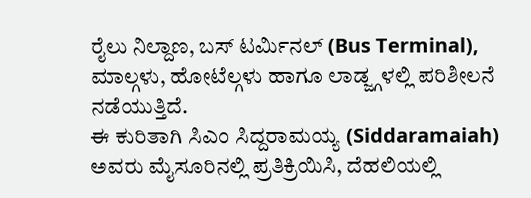ರೈಲು ನಿಲ್ದಾಣ, ಬಸ್ ಟರ್ಮಿನಲ್ (Bus Terminal), ಮಾಲ್ಗಳು, ಹೋಟೆಲ್ಗಳು ಹಾಗೂ ಲಾಡ್ಜ್ಗಳಲ್ಲಿ ಪರಿಶೀಲನೆ ನಡೆಯುತ್ತಿದೆ.
ಈ ಕುರಿತಾಗಿ ಸಿಎಂ ಸಿದ್ದರಾಮಯ್ಯ (Siddaramaiah) ಅವರು ಮೈಸೂರಿನಲ್ಲಿ ಪ್ರತಿಕ್ರಿಯಿಸಿ, ದೆಹಲಿಯಲ್ಲಿ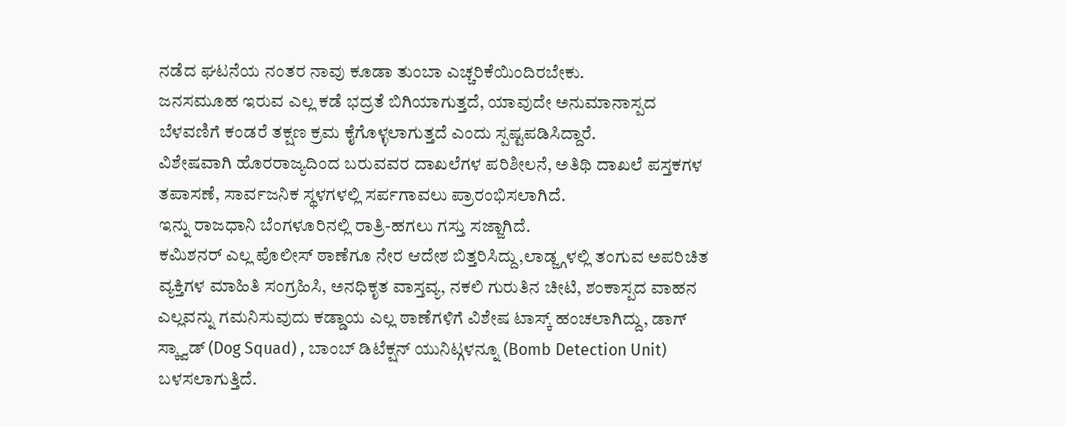ನಡೆದ ಘಟನೆಯ ನಂತರ ನಾವು ಕೂಡಾ ತುಂಬಾ ಎಚ್ಚರಿಕೆಯಿಂದಿರಬೇಕು.
ಜನಸಮೂಹ ಇರುವ ಎಲ್ಲ ಕಡೆ ಭದ್ರತೆ ಬಿಗಿಯಾಗುತ್ತದೆ, ಯಾವುದೇ ಅನುಮಾನಾಸ್ಪದ ಬೆಳವಣಿಗೆ ಕಂಡರೆ ತಕ್ಷಣ ಕ್ರಮ ಕೈಗೊಳ್ಳಲಾಗುತ್ತದೆ ಎಂದು ಸ್ಪಷ್ಟಪಡಿಸಿದ್ದಾರೆ.
ವಿಶೇಷವಾಗಿ ಹೊರರಾಜ್ಯದಿಂದ ಬರುವವರ ದಾಖಲೆಗಳ ಪರಿಶೀಲನೆ, ಅತಿಥಿ ದಾಖಲೆ ಪಸ್ತಕಗಳ ತಪಾಸಣೆ, ಸಾರ್ವಜನಿಕ ಸ್ಥಳಗಳಲ್ಲಿ ಸರ್ಪಗಾವಲು ಪ್ರಾರಂಭಿಸಲಾಗಿದೆ.
ಇನ್ನು ರಾಜಧಾನಿ ಬೆಂಗಳೂರಿನಲ್ಲಿ ರಾತ್ರಿ-ಹಗಲು ಗಸ್ತು ಸಜ್ಜಾಗಿದೆ.
ಕಮಿಶನರ್ ಎಲ್ಲ ಪೊಲೀಸ್ ಠಾಣೆಗೂ ನೇರ ಆದೇಶ ಬಿತ್ತರಿಸಿದ್ದು,ಲಾಡ್ಜ್ಗಳಲ್ಲಿ ತಂಗುವ ಅಪರಿಚಿತ ವ್ಯಕ್ತಿಗಳ ಮಾಹಿತಿ ಸಂಗ್ರಹಿಸಿ, ಅನಧಿಕೃತ ವಾಸ್ತವ್ಯ, ನಕಲಿ ಗುರುತಿನ ಚೀಟಿ, ಶಂಕಾಸ್ಪದ ವಾಹನ ಎಲ್ಲವನ್ನು ಗಮನಿಸುವುದು ಕಡ್ಡಾಯ ಎಲ್ಲ ಠಾಣೆಗಳಿಗೆ ವಿಶೇಷ ಟಾಸ್ಕ್ ಹಂಚಲಾಗಿದ್ದು, ಡಾಗ್ ಸ್ಕ್ವಾಡ್ (Dog Squad) , ಬಾಂಬ್ ಡಿಟೆಕ್ಷನ್ ಯುನಿಟ್ಗಳನ್ನೂ (Bomb Detection Unit) ಬಳಸಲಾಗುತ್ತಿದೆ.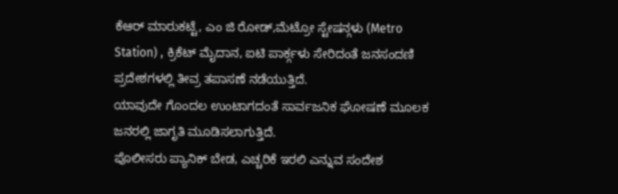ಕೆಆರ್ ಮಾರುಕಟ್ಟೆ, ಎಂ ಜಿ ರೋಡ್,ಮೆಟ್ರೋ ಸ್ಟೇಷನ್ಗಳು (Metro Station) , ಕ್ರಿಕೆಟ್ ಮೈದಾನ, ಐಟಿ ಪಾರ್ಕ್ಗಳು ಸೇರಿದಂತೆ ಜನಸಂದಣಿ ಪ್ರದೇಶಗಳಲ್ಲಿ ತೀವ್ರ ತಪಾಸಣೆ ನಡೆಯುತ್ತಿದೆ.
ಯಾವುದೇ ಗೊಂದಲ ಉಂಟಾಗದಂತೆ ಸಾರ್ವಜನಿಕ ಘೋಷಣೆ ಮೂಲಕ ಜನರಲ್ಲಿ ಜಾಗೃತಿ ಮೂಡಿಸಲಾಗುತ್ತಿದೆ.
ಪೊಲೀಸರು ಪ್ಯಾನಿಕ್ ಬೇಡ, ಎಚ್ಚರಿಕೆ ಇರಲಿ ಎನ್ನುವ ಸಂದೇಶ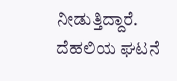ನೀಡುತ್ತಿದ್ದಾರೆ.
ದೆಹಲಿಯ ಘಟನೆ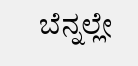ಬೆನ್ನಲ್ಲೇ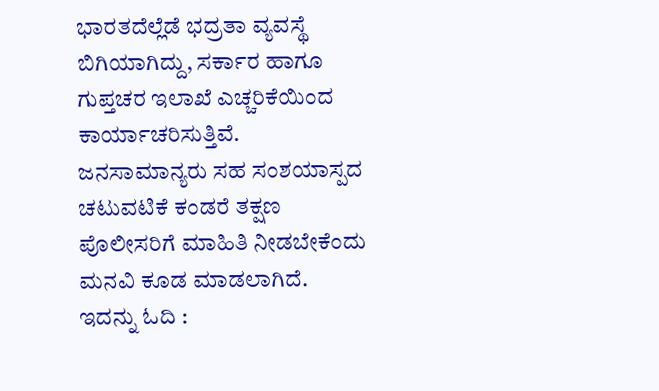ಭಾರತದೆಲ್ಲೆಡೆ ಭದ್ರತಾ ವ್ಯವಸ್ಥೆ ಬಿಗಿಯಾಗಿದ್ದು, ಸರ್ಕಾರ ಹಾಗೂ ಗುಪ್ತಚರ ಇಲಾಖೆ ಎಚ್ಚರಿಕೆಯಿಂದ ಕಾರ್ಯಾಚರಿಸುತ್ತಿವೆ.
ಜನಸಾಮಾನ್ಯರು ಸಹ ಸಂಶಯಾಸ್ಪದ ಚಟುವಟಿಕೆ ಕಂಡರೆ ತಕ್ಷಣ ಪೊಲೀಸರಿಗೆ ಮಾಹಿತಿ ನೀಡಬೇಕೆಂದು ಮನವಿ ಕೂಡ ಮಾಡಲಾಗಿದೆ.
ಇದನ್ನು ಓದಿ :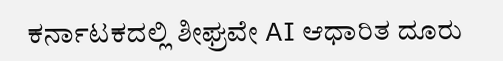ಕರ್ನಾಟಕದಲ್ಲಿ ಶೀಘ್ರವೇ AI ಆಧಾರಿತ ದೂರು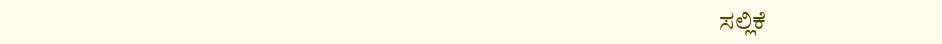ಸಲ್ಲಿಕೆ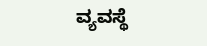ವ್ಯವಸ್ಥೆ